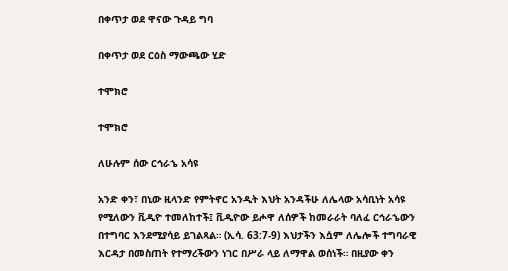በቀጥታ ወደ ዋናው ጉዳይ ግባ

በቀጥታ ወደ ርዕስ ማውጫው ሂድ

ተሞክሮ

ተሞክሮ

ለሁሉም ሰው ርኅራኄ አሳዩ

አንድ ቀን፣ በኒው ዚላንድ የምትኖር አንዲት እህት አንዳችሁ ለሌላው አሳቢነት አሳዩ የሚለውን ቪዲዮ ተመለከተች፤ ቪዲዮው ይሖዋ ለሰዎች ከመራራት ባለፈ ርኅራኄውን በተግባር እንደሚያሳይ ይገልጻል። (ኢሳ. 63:7-9) እህታችን እሷም ለሌሎች ተግባራዊ እርዳታ በመስጠት የተማረችውን ነገር በሥራ ላይ ለማዋል ወሰነች። በዚያው ቀን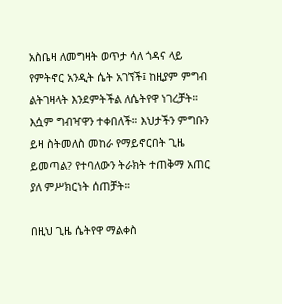አስቤዛ ለመግዛት ወጥታ ሳለ ጎዳና ላይ የምትኖር አንዲት ሴት አገኘች፤ ከዚያም ምግብ ልትገዛላት እንደምትችል ለሴትየዋ ነገረቻት። እሷም ግብዣዋን ተቀበለች። እህታችን ምግቡን ይዛ ስትመለስ መከራ የማይኖርበት ጊዜ ይመጣል? የተባለውን ትራክት ተጠቅማ አጠር ያለ ምሥክርነት ሰጠቻት።

በዚህ ጊዜ ሴትየዋ ማልቀስ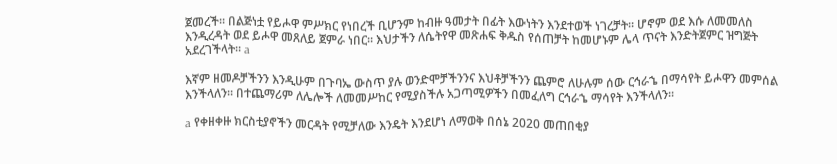ጀመረች። በልጅነቷ የይሖዋ ምሥክር የነበረች ቢሆንም ከብዙ ዓመታት በፊት እውነትን እንደተወች ነገረቻት። ሆኖም ወደ እሱ ለመመለስ እንዲረዳት ወደ ይሖዋ መጸለይ ጀምራ ነበር። እህታችን ለሴትየዋ መጽሐፍ ቅዱስ የሰጠቻት ከመሆኑም ሌላ ጥናት እንድትጀምር ዝግጅት አደረገችላት። a

እኛም ዘመዶቻችንን እንዲሁም በጉባኤ ውስጥ ያሉ ወንድሞቻችንንና እህቶቻችንን ጨምሮ ለሁሉም ሰው ርኅራኄ በማሳየት ይሖዋን መምሰል እንችላለን። በተጨማሪም ለሌሎች ለመመሥከር የሚያስችሉ አጋጣሚዎችን በመፈለግ ርኅራኄ ማሳየት እንችላለን።

a የቀዘቀዙ ክርስቲያኖችን መርዳት የሚቻለው እንዴት እንደሆነ ለማወቅ በሰኔ 2020 መጠበቂያ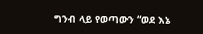ግንብ ላይ የወጣውን “ወደ እኔ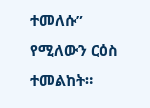ተመለሱ” የሚለውን ርዕስ ተመልከት።